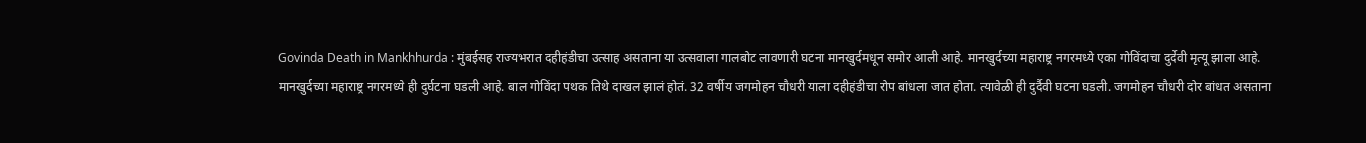Govinda Death in Mankhhurda : मुंबईसह राज्यभरात दहीहंडीचा उत्साह असताना या उत्सवाला गालबोट लावणारी घटना मानखुर्दमधून समोर आली आहे. मानखुर्दच्या महाराष्ट्र नगरमध्ये एका गोविंदाचा दुर्देवी मृत्यू झाला आहे.
मानखुर्दच्या महाराष्ट्र नगरमध्ये ही दुर्घटना घडली आहे. बाल गोविंदा पथक तिथे दाखल झालं होतं. 32 वर्षीय जगमोहन चौधरी याला दहीहंडीचा रोप बांधला जात होता. त्यावेळी ही दुर्दैवी घटना घडली. जगमोहन चौधरी दोर बांधत असताना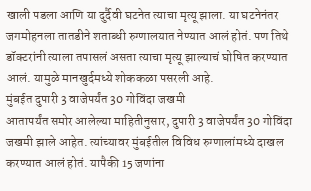खाली पडला आणि या दुर्दैवी घटनेत त्याचा मृत्यू झाला. या घटनेनंतर जगमोहनला तातडीने शताब्धी रुग्णालयात नेण्यात आलं होतं. पण तिथे डॉक्टरांनी त्याला तपासलं असता त्याचा मृत्यू झाल्याचं घोषित करण्यात आलं. यामुळे मानखुर्दमध्ये शोककळा पसरली आहे.
मुंबईत दुपारी 3 वाजेपर्यंत 30 गोविंदा जखमी
आतापर्यंत समोर आलेल्या माहितीनुसार, दुपारी 3 वाजेपर्यंत 30 गोविंदा जखमी झाले आहेत. त्यांच्यावर मुंबईतील विविध रुग्णालांमध्ये दाखल करण्यात आलं होतं. यापैकी 15 जणांना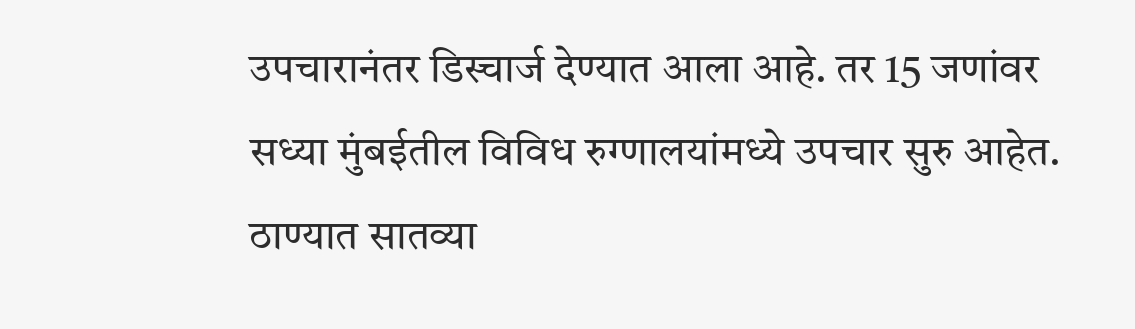उपचारानंतर डिस्चार्ज देण्यात आला आहे. तर 15 जणांवर सध्या मुंबईतील विविध रुग्णालयांमध्ये उपचार सुरु आहेत.
ठाण्यात सातव्या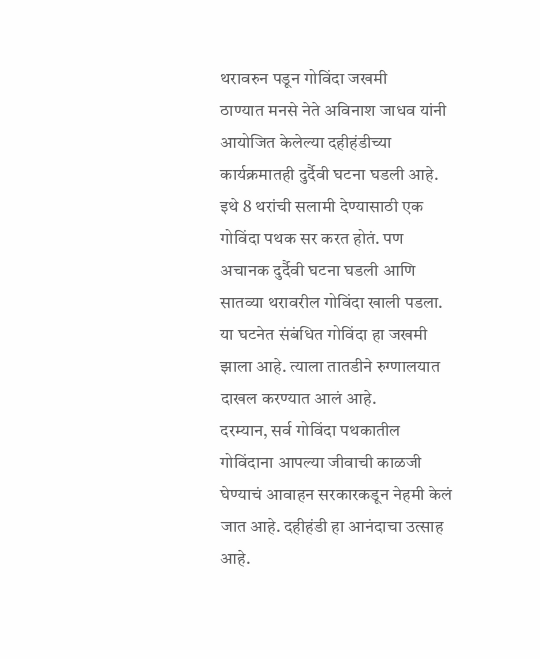थरावरुन पडून गोविंदा जखमी
ठाण्यात मनसे नेते अविनाश जाधव यांनी आयोजित केलेल्या दहीहंडीच्या कार्यक्रमातही दुर्दैवी घटना घडली आहे. इथे 8 थरांची सलामी देण्यासाठी एक गोविंदा पथक सर करत होतं. पण अचानक दुर्दैवी घटना घडली आणि सातव्या थरावरील गोविंदा खाली पडला. या घटनेत संबंधित गोविंदा हा जखमी झाला आहे. त्याला तातडीने रुग्णालयात दाखल करण्यात आलं आहे.
दरम्यान, सर्व गोविंदा पथकातील गोविंदाना आपल्या जीवाची काळजी घेण्याचं आवाहन सरकारकडून नेहमी केलं जात आहे. दहीहंडी हा आनंदाचा उत्साह आहे.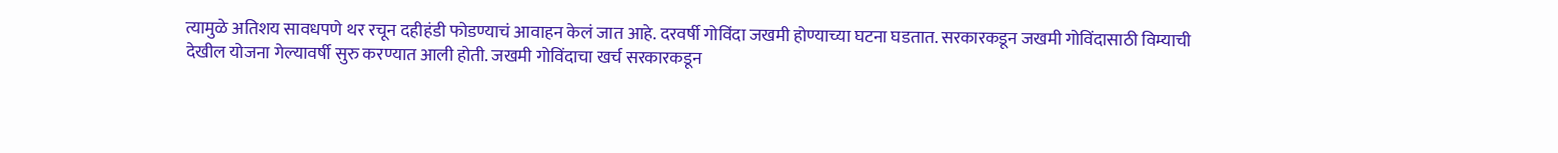त्यामुळे अतिशय सावधपणे थर रचून दहीहंडी फोडण्याचं आवाहन केलं जात आहे. दरवर्षी गोविंदा जखमी होण्याच्या घटना घडतात. सरकारकडून जखमी गोविंदासाठी विम्याची देखील योजना गेल्यावर्षी सुरु करण्यात आली होती. जखमी गोविंदाचा खर्च सरकारकडून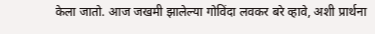केला जातो. आज जखमी झालेल्या गोविंदा लवकर बरे व्हावे, अशी प्रार्थना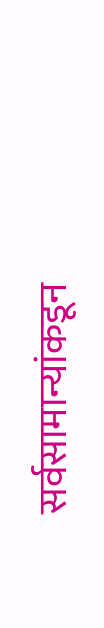सर्वसामान्यांकडून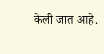केली जात आहे.